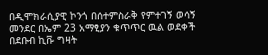በዲሞክራሲያዊ ኮንጎ በሰተምስራቅ የምተገኝ ወሳኝ መንደር በኤም 23 አማፂያን ቁጥጥር ዉል ወደቀች በደቡብ ኪቩ ግዛት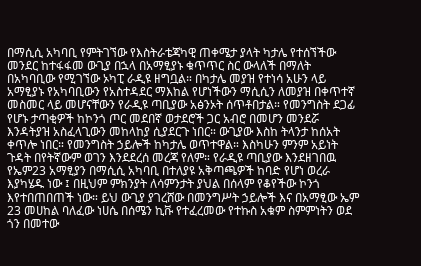በማሲሲ አካባቢ የምትገኘው የእስትራቴጃካዊ ጠቀሜታ ያላት ካታሌ የተሰኘችው መንደር ከተፋፋመ ውጊያ በኋላ በአማፂያኑ ቁጥጥር ስር ውላለች በማለት በአካባቢው የሚገኘው ኦካፒ ራዲዩ ዘግቧል። በካታሌ መያዝ የተነሳ አሁን ላይ አማፂያኑ የአካባቢውን የአስተዳደር ማእከል የሆነችውን ማሲሲን ለመያዝ በቀጥተኛ መስመር ላይ መሆናቸውን የራዲዩ ጣቢያው አፅንኦት ሰጥቶበታል። የመንግስት ደጋፊ የሆኑ ታጣቂዎች ከኮንጎ ጦር መደበኛ ወታደሮች ጋር አብሮ በመሆን መንደሯ እንዳትያዝ አስፈላጊውን መከላከያ ሲያደርጉ ነበር። ውጊያው እስከ ትላንታ ከሰአት ቀጥሎ ነበር። የመንግስት ኃይሎች ከካታሌ ወጥተዋል። እስካሁን ምንም አይነት ጉዳት በየትኛውም ወገን እንደደረሰ መረጃ የለም። የራዲዩ ጣቢያው እንደዘገበዉ የኤም23 አማፂያን በማሲሲ አካባቢ በተለያዩ አቅጣጫዎች ከባድ የሆነ ወረራ እያካሄዱ ነው ፤ በዚህም ምክንያት ለሳምንታት ያህል በሰላም የቆየችው ኮንጎ እየተበጠበጠች ነው። ይህ ውጊያ ያገረሸው በመንግሥት ኃይሎች እና በአማፂው ኤም 23 መሀከል ባለፈው ነሀሴ በሰሜን ኪቩ የተፈረመው የተኩስ አቁም ስምምነትን ወደ ጎን በመተው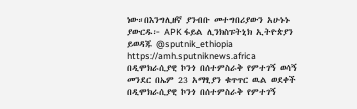ነው።በእንግሊዘኛ ያንብቡ መተግበሪያውን አሁኑኑ ያውርዱ፦ APK ፋይል ሊንክስፑትኒክ ኢትዮጵያን ይወዳጁ @sputnik_ethiopia
https://amh.sputniknews.africa
በዲሞክራሲያዊ ኮንጎ በሰተምስራቅ የምተገኝ ወሳኝ መንደር በኤም 23 አማፂያን ቁጥጥር ዉል ወደቀች
በዲሞክራሲያዊ ኮንጎ በሰተምስራቅ የምተገኝ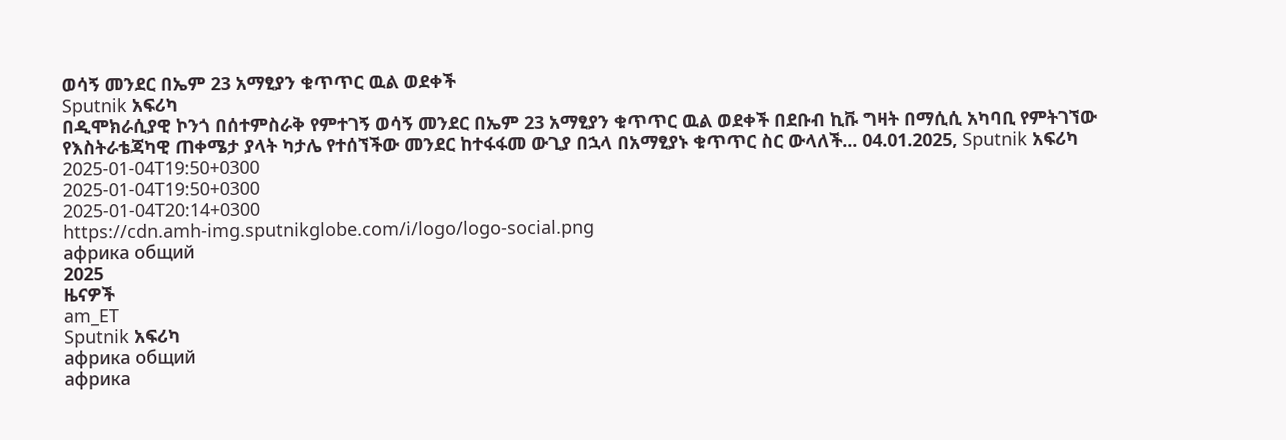ወሳኝ መንደር በኤም 23 አማፂያን ቁጥጥር ዉል ወደቀች
Sputnik አፍሪካ
በዲሞክራሲያዊ ኮንጎ በሰተምስራቅ የምተገኝ ወሳኝ መንደር በኤም 23 አማፂያን ቁጥጥር ዉል ወደቀች በደቡብ ኪቩ ግዛት በማሲሲ አካባቢ የምትገኘው የእስትራቴጃካዊ ጠቀሜታ ያላት ካታሌ የተሰኘችው መንደር ከተፋፋመ ውጊያ በኋላ በአማፂያኑ ቁጥጥር ስር ውላለች... 04.01.2025, Sputnik አፍሪካ
2025-01-04T19:50+0300
2025-01-04T19:50+0300
2025-01-04T20:14+0300
https://cdn.amh-img.sputnikglobe.com/i/logo/logo-social.png
африка общий
2025
ዜናዎች
am_ET
Sputnik አፍሪካ
африка общий
африка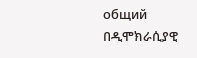общий
በዲሞክራሲያዊ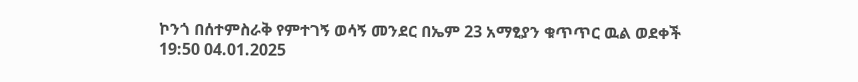ኮንጎ በሰተምስራቅ የምተገኝ ወሳኝ መንደር በኤም 23 አማፂያን ቁጥጥር ዉል ወደቀች
19:50 04.01.2025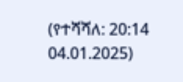(የተሻሻለ: 20:14 04.01.2025)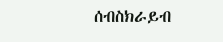ሰብስክራይብ